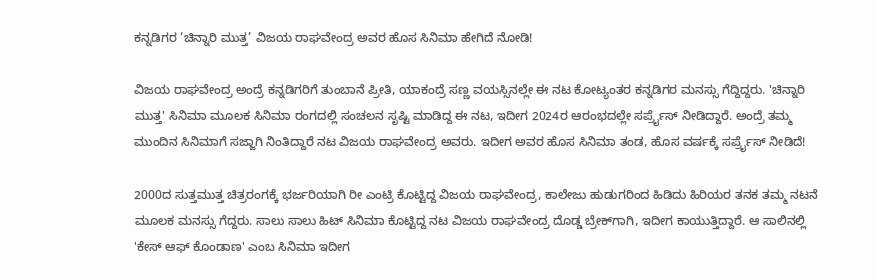ಕನ್ನಡಿಗರ ‘ಚಿನ್ನಾರಿ ಮುತ್ತ’ ವಿಜಯ ರಾಘವೇಂದ್ರ ಅವರ ಹೊಸ ಸಿನಿಮಾ ಹೇಗಿದೆ ನೋಡಿ!

ವಿಜಯ ರಾಘವೇಂದ್ರ ಅಂದ್ರೆ ಕನ್ನಡಿಗರಿಗೆ ತುಂಬಾನೆ ಪ್ರೀತಿ, ಯಾಕಂದ್ರೆ ಸಣ್ಣ ವಯಸ್ಸಿನಲ್ಲೇ ಈ ನಟ ಕೋಟ್ಯಂತರ ಕನ್ನಡಿಗರ ಮನಸ್ಸು ಗೆದ್ದಿದ್ದರು. 'ಚಿನ್ನಾರಿ ಮುತ್ತ' ಸಿನಿಮಾ ಮೂಲಕ ಸಿನಿಮಾ ರಂಗದಲ್ಲಿ ಸಂಚಲನ ಸೃಷ್ಟಿ ಮಾಡಿದ್ದ ಈ ನಟ, ಇದೀಗ 2024ರ ಆರಂಭದಲ್ಲೇ ಸರ್ಪ್ರೈಸ್ ನೀಡಿದ್ದಾರೆ. ಅಂದ್ರೆ ತಮ್ಮ ಮುಂದಿನ ಸಿನಿಮಾಗೆ ಸಜ್ಜಾಗಿ ನಿಂತಿದ್ದಾರೆ ನಟ ವಿಜಯ ರಾಘವೇಂದ್ರ ಅವರು. ಇದೀಗ ಅವರ ಹೊಸ ಸಿನಿಮಾ ತಂಡ, ಹೊಸ ವರ್ಷಕ್ಕೆ ಸರ್ಪ್ರೈಸ್ ನೀಡಿದೆ!

2000ದ ಸುತ್ತಮುತ್ತ ಚಿತ್ರರಂಗಕ್ಕೆ ಭರ್ಜರಿಯಾಗಿ ರೀ ಎಂಟ್ರಿ ಕೊಟ್ಟಿದ್ದ ವಿಜಯ ರಾಘವೇಂದ್ರ, ಕಾಲೇಜು ಹುಡುಗರಿಂದ ಹಿಡಿದು ಹಿರಿಯರ ತನಕ ತಮ್ಮ ನಟನೆ ಮೂಲಕ ಮನಸ್ಸು ಗೆದ್ದರು. ಸಾಲು ಸಾಲು ಹಿಟ್ ಸಿನಿಮಾ ಕೊಟ್ಟಿದ್ದ ನಟ ವಿಜಯ ರಾಘವೇಂದ್ರ ದೊಡ್ಡ ಬ್ರೇಕ್‌ಗಾಗಿ, ಇದೀಗ ಕಾಯುತ್ತಿದ್ದಾರೆ. ಆ ಸಾಲಿನಲ್ಲಿ 'ಕೇಸ್ ಆಫ್ ಕೊಂಡಾಣ' ಎಂಬ ಸಿನಿಮಾ ಇದೀಗ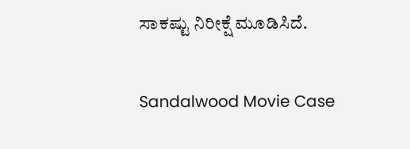ಸಾಕಷ್ಟು ನಿರೀಕ್ಷೆ ಮೂಡಿಸಿದೆ.

Sandalwood Movie Case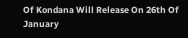Of Kondana Will Release On 26th Of January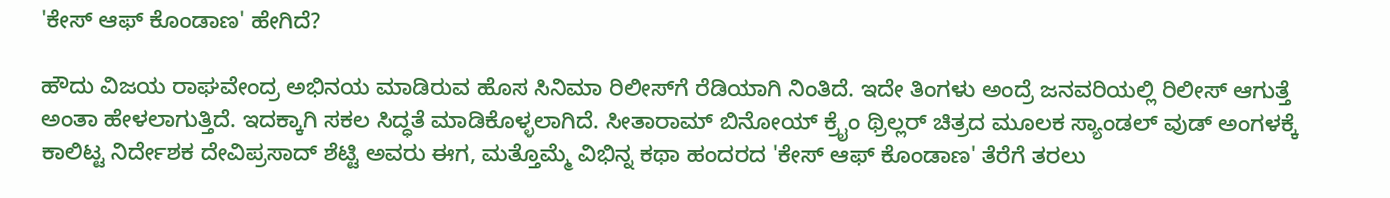'ಕೇಸ್ ಆಫ್ ಕೊಂಡಾಣ' ಹೇಗಿದೆ?

ಹೌದು ವಿಜಯ ರಾಘವೇಂದ್ರ ಅಭಿನಯ ಮಾಡಿರುವ ಹೊಸ ಸಿನಿಮಾ ರಿಲೀಸ್‌ಗೆ ರೆಡಿಯಾಗಿ ನಿಂತಿದೆ. ಇದೇ ತಿಂಗಳು ಅಂದ್ರೆ ಜನವರಿಯಲ್ಲಿ ರಿಲೀಸ್ ಆಗುತ್ತೆ ಅಂತಾ ಹೇಳಲಾಗುತ್ತಿದೆ. ಇದಕ್ಕಾಗಿ ಸಕಲ ಸಿದ್ಧತೆ ಮಾಡಿಕೊಳ್ಳಲಾಗಿದೆ. ಸೀತಾರಾಮ್ ಬಿನೋಯ್ ಕ್ರೈಂ ಥ್ರಿಲ್ಲರ್ ಚಿತ್ರದ ಮೂಲಕ ಸ್ಯಾಂಡಲ್ ವುಡ್ ಅಂಗಳಕ್ಕೆ ಕಾಲಿಟ್ಟ ನಿರ್ದೇಶಕ ದೇವಿಪ್ರಸಾದ್ ಶೆಟ್ಟಿ ಅವರು ಈಗ, ಮತ್ತೊಮ್ಮೆ ವಿಭಿನ್ನ ಕಥಾ ಹಂದರದ 'ಕೇಸ್ ಆಫ್ ಕೊಂಡಾಣ' ತೆರೆಗೆ ತರಲು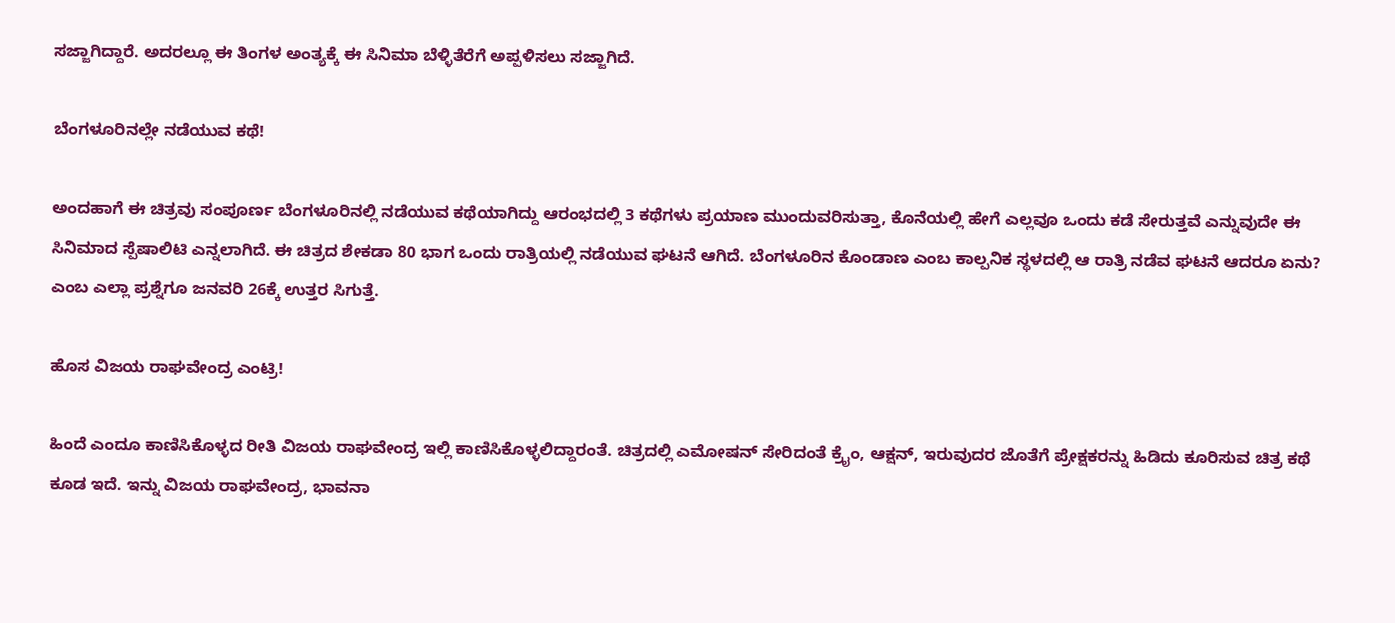ಸಜ್ಜಾಗಿದ್ದಾರೆ. ಅದರಲ್ಲೂ ಈ ತಿಂಗಳ ಅಂತ್ಯಕ್ಕೆ ಈ ಸಿನಿಮಾ ಬೆಳ್ಳಿತೆರೆಗೆ ಅಪ್ಪಳಿಸಲು ಸಜ್ಜಾಗಿದೆ.

ಬೆಂಗಳೂರಿನಲ್ಲೇ ನಡೆಯುವ ಕಥೆ!

ಅಂದಹಾಗೆ ಈ ಚಿತ್ರವು ಸಂಪೂರ್ಣ ಬೆಂಗಳೂರಿನಲ್ಲಿ ನಡೆಯುವ ಕಥೆಯಾಗಿದ್ದು ಆರಂಭದಲ್ಲಿ 3 ಕಥೆಗಳು ಪ್ರಯಾಣ ಮುಂದುವರಿಸುತ್ತಾ, ಕೊನೆಯಲ್ಲಿ ಹೇಗೆ ಎಲ್ಲವೂ ಒಂದು ಕಡೆ ಸೇರುತ್ತವೆ ಎನ್ನುವುದೇ ಈ ಸಿನಿಮಾದ ಸ್ಪೆಷಾಲಿಟಿ ಎನ್ನಲಾಗಿದೆ. ಈ ಚಿತ್ರದ ಶೇಕಡಾ 80 ಭಾಗ ಒಂದು ರಾತ್ರಿಯಲ್ಲಿ ನಡೆಯುವ ಘಟನೆ ಆಗಿದೆ. ಬೆಂಗಳೂರಿನ ಕೊಂಡಾಣ ಎಂಬ ಕಾಲ್ಪನಿಕ ಸ್ಥಳದಲ್ಲಿ ಆ ರಾತ್ರಿ ನಡೆವ ಘಟನೆ ಆದರೂ ಏನು? ಎಂಬ ಎಲ್ಲಾ ಪ್ರಶ್ನೆಗೂ ಜನವರಿ 26ಕ್ಕೆ ಉತ್ತರ ಸಿಗುತ್ತೆ.

ಹೊಸ ವಿಜಯ ರಾಘವೇಂದ್ರ ಎಂಟ್ರಿ!

ಹಿಂದೆ ಎಂದೂ ಕಾಣಿಸಿಕೊಳ್ಳದ ರೀತಿ ವಿಜಯ ರಾಘವೇಂದ್ರ ಇಲ್ಲಿ ಕಾಣಿಸಿಕೊಳ್ಳಲಿದ್ದಾರಂತೆ. ಚಿತ್ರದಲ್ಲಿ ಎಮೋಷನ್ ಸೇರಿದಂತೆ ಕ್ರೈಂ, ಆಕ್ಷನ್, ಇರುವುದರ ಜೊತೆಗೆ ಪ್ರೇಕ್ಷಕರನ್ನು ಹಿಡಿದು ಕೂರಿಸುವ ಚಿತ್ರ ಕಥೆ ಕೂಡ ಇದೆ. ಇನ್ನು ವಿಜಯ ರಾಘವೇಂದ್ರ, ಭಾವನಾ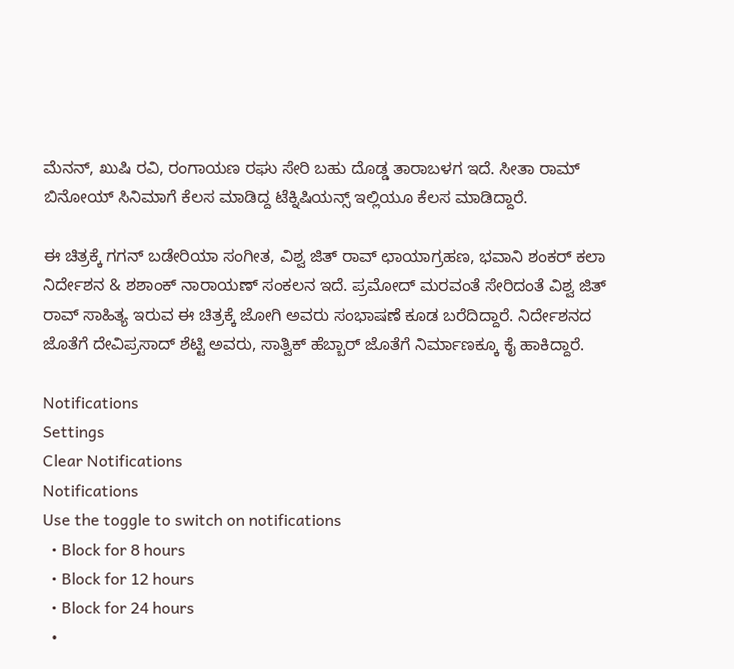ಮೆನನ್, ಖುಷಿ ರವಿ, ರಂಗಾಯಣ ರಘು ಸೇರಿ ಬಹು ದೊಡ್ಡ ತಾರಾಬಳಗ ಇದೆ. ಸೀತಾ ರಾಮ್ ಬಿನೋಯ್ ಸಿನಿಮಾಗೆ ಕೆಲಸ ಮಾಡಿದ್ದ ಟೆಕ್ನಿಷಿಯನ್ಸ್ ಇಲ್ಲಿಯೂ ಕೆಲಸ ಮಾಡಿದ್ದಾರೆ.

ಈ ಚಿತ್ರಕ್ಕೆ ಗಗನ್ ಬಡೇರಿಯಾ ಸಂಗೀತ, ವಿಶ್ವ ಜಿತ್ ರಾವ್ ಛಾಯಾಗ್ರಹಣ, ಭವಾನಿ ಶಂಕರ್ ಕಲಾ ನಿರ್ದೇಶನ & ಶಶಾಂಕ್ ನಾರಾಯಣ್ ಸಂಕಲನ ಇದೆ. ಪ್ರಮೋದ್ ಮರವಂತೆ ಸೇರಿದಂತೆ ವಿಶ್ವ ಜಿತ್ ರಾವ್ ಸಾಹಿತ್ಯ ಇರುವ ಈ ಚಿತ್ರಕ್ಕೆ ಜೋಗಿ ಅವರು ಸಂಭಾಷಣೆ ಕೂಡ ಬರೆದಿದ್ದಾರೆ. ನಿರ್ದೇಶನದ ಜೊತೆಗೆ ದೇವಿಪ್ರಸಾದ್ ಶೆಟ್ಟಿ ಅವರು, ಸಾತ್ವಿಕ್ ಹೆಬ್ಬಾರ್ ಜೊತೆಗೆ ನಿರ್ಮಾಣಕ್ಕೂ ಕೈ ಹಾಕಿದ್ದಾರೆ.

Notifications
Settings
Clear Notifications
Notifications
Use the toggle to switch on notifications
  • Block for 8 hours
  • Block for 12 hours
  • Block for 24 hours
  •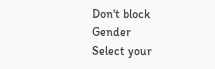Don't block
Gender
Select your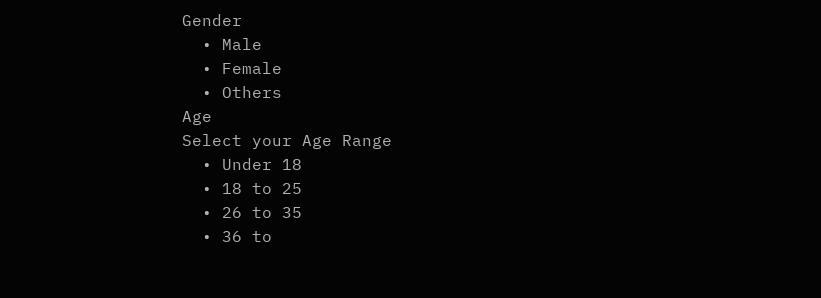Gender
  • Male
  • Female
  • Others
Age
Select your Age Range
  • Under 18
  • 18 to 25
  • 26 to 35
  • 36 to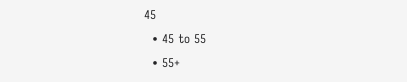45
  • 45 to 55
  • 55+